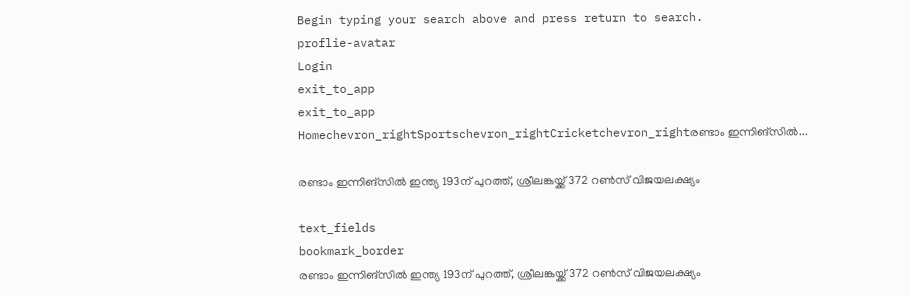Begin typing your search above and press return to search.
proflie-avatar
Login
exit_to_app
exit_to_app
Homechevron_rightSportschevron_rightCricketchevron_rightരണ്ടാം ഇന്നിങ്സിൽ...

രണ്ടാം ഇന്നിങ്സിൽ ഇന്ത്യ 193ന് പുറത്ത്, ശ്രീലങ്കയ്ക്ക് 372 റൺസ് വിജയലക്ഷ്യം

text_fields
bookmark_border
രണ്ടാം ഇന്നിങ്സിൽ ഇന്ത്യ 193ന് പുറത്ത്, ശ്രീലങ്കയ്ക്ക് 372 റൺസ് വിജയലക്ഷ്യം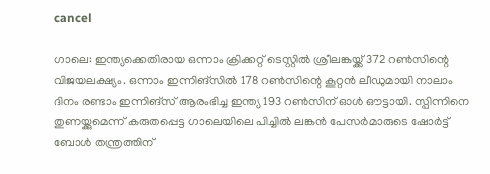cancel

ഗാലെ: ഇന്ത്യക്കെതിരായ ഒന്നാം ക്രിക്കറ്റ് ടെസ്റ്റിൽ ശ്രീലങ്കയ്ക്ക് 372 റൺസിന്റെ വിജയലക്ഷ്യം. ഒന്നാം ഇന്നിങ്സിൽ 178 റൺസിന്റെ കൂറ്റൻ ലീഡുമായി നാലാം ദിനം രണ്ടാം ഇന്നിങ്സ് ആരംഭിച്ച ഇന്ത്യ 193 റൺസിന് ഓൾ ഔട്ടായി. സ്പിന്നിനെ തുണയ്ക്കുമെന്ന് കരുതപ്പെട്ട ഗാലെയിലെ പിച്ചിൽ ലങ്കൻ പേസർമാരുടെ ഷോർട്ട് ബോൾ തന്ത്രത്തിന്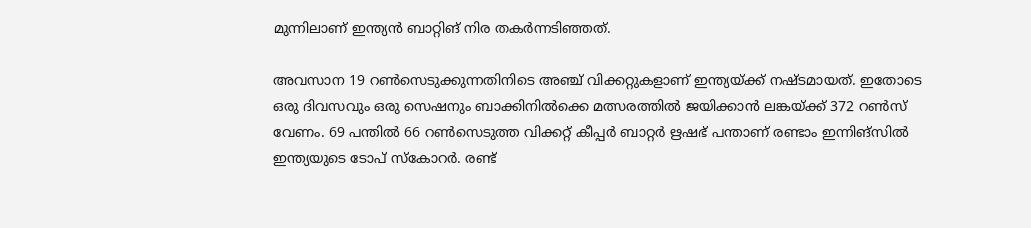മുന്നിലാണ് ഇന്ത്യൻ ബാറ്റിങ് നിര തകർന്നടിഞ്ഞത്.

അവസാന 19 റൺസെടുക്കുന്നതിനിടെ അഞ്ച് വിക്കറ്റുകളാണ് ഇന്ത്യയ്ക്ക് നഷ്ടമായത്. ഇതോടെ ഒരു ദിവസവും ഒരു സെഷനും ബാക്കിനിൽക്കെ മത്സരത്തിൽ ജയിക്കാൻ ലങ്കയ്ക്ക് 372 റൺസ് വേണം. 69 പന്തിൽ 66 റൺസെടുത്ത വിക്കറ്റ് കീപ്പർ ബാറ്റർ ഋഷഭ് പന്താണ് രണ്ടാം ഇന്നിങ്സിൽ ഇന്ത്യയുടെ ടോപ് സ്കോറർ. രണ്ട്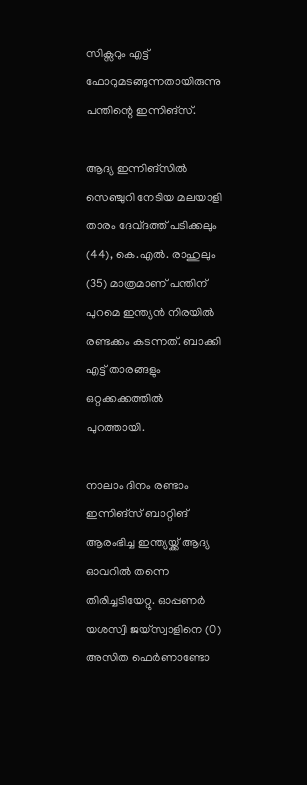സിക്സറും എട്ട് ഫോറുമടങ്ങുന്നതായിരുന്നു പന്തിന്റെ ഇന്നിങ്സ്.

ആദ്യ ഇന്നിങ്സിൽ സെഞ്ചുറി നേടിയ മലയാളി താരം ദേവ്ദത്ത് പടിക്കലും (44), കെ.എൽ. രാഹുലും (35) മാത്രമാണ് പന്തിന് പുറമെ ഇന്ത്യൻ നിരയിൽ രണ്ടക്കം കടന്നത്. ബാക്കി എട്ട് താരങ്ങളും ഒറ്റക്കക്കത്തിൽ പുറത്തായി.

നാലാം ദിനം രണ്ടാം ഇന്നിങ്സ് ബാറ്റിങ് ആരംഭിച്ച ഇന്ത്യയ്ക്ക് ആദ്യ ഓവറിൽ തന്നെ തിരിച്ചടിയേറ്റു. ഓപ്പണർ യശസ്വി ജയ്‌സ്വാളിനെ (0) അസിത ഫെർണാണ്ടോ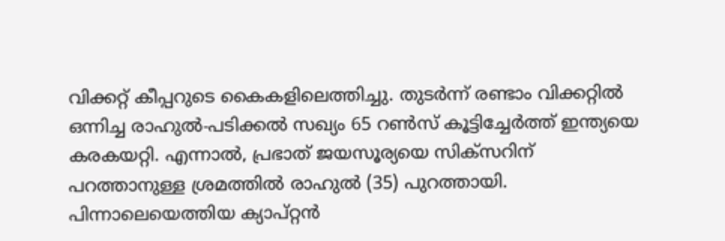വിക്കറ്റ് കീപ്പറുടെ കൈകളിലെത്തിച്ചു. തുടർന്ന് രണ്ടാം വിക്കറ്റിൽ ഒന്നിച്ച രാഹുൽ-പടിക്കൽ സഖ്യം 65 റൺസ് കൂട്ടിച്ചേർത്ത് ഇന്ത്യയെ കരകയറ്റി. എന്നാൽ, പ്രഭാത് ജയസൂര്യയെ സിക്സറിന് പറത്താനുള്ള ശ്രമത്തിൽ രാഹുൽ (35) പുറത്തായി. പിന്നാലെയെത്തിയ ക്യാപ്റ്റൻ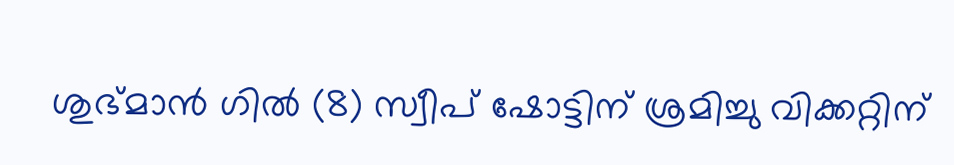ശുഭ്മാൻ ഗിൽ (8) സ്വീപ് ഷോട്ടിന് ശ്രമിച്ചു വിക്കറ്റിന്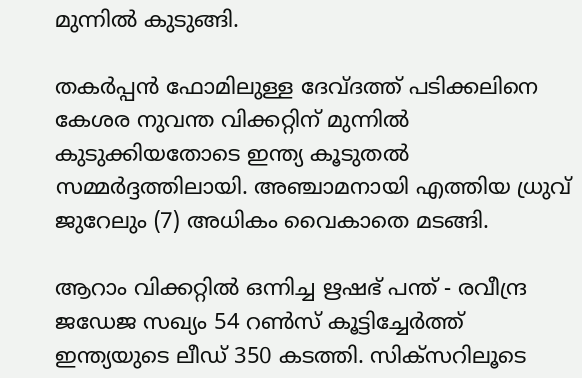മുന്നിൽ കുടുങ്ങി.

തകർപ്പൻ ഫോമിലുള്ള ദേവ്ദത്ത് പടിക്കലിനെ കേശര നുവന്ത വിക്കറ്റിന് മുന്നിൽ കുടുക്കിയതോടെ ഇന്ത്യ കൂടുതൽ സമ്മർദ്ദത്തിലായി. അഞ്ചാമനായി എത്തിയ ധ്രുവ് ജുറേലും (7) അധികം വൈകാതെ മടങ്ങി.

ആറാം വിക്കറ്റിൽ ഒന്നിച്ച ഋഷഭ് പന്ത് - രവീന്ദ്ര ജഡേജ സഖ്യം 54 റൺസ് കൂട്ടിച്ചേർത്ത് ഇന്ത്യയുടെ ലീഡ് 350 കടത്തി. സിക്സറിലൂടെ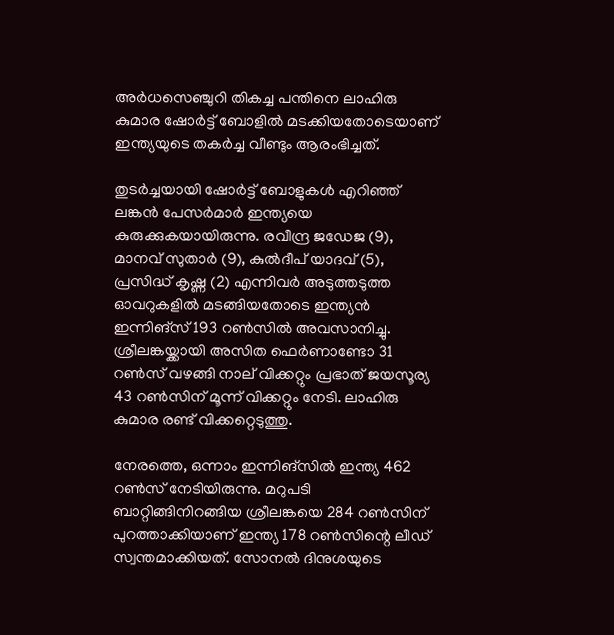അർധസെഞ്ചുറി തികച്ച പന്തിനെ ലാഹിരു കുമാര ഷോർട്ട് ബോളിൽ മടക്കിയതോടെയാണ് ഇന്ത്യയുടെ തകർച്ച വീണ്ടും ആരംഭിച്ചത്.

തുടർച്ചയായി ഷോർട്ട് ബോളുകൾ എറിഞ്ഞ് ലങ്കൻ പേസർമാർ ഇന്ത്യയെ കുരുക്കുകയായിരുന്നു. രവീന്ദ്ര ജഡേജ (9), മാനവ് സുതാർ (9), കുൽദീപ് യാദവ് (5), പ്രസിദ്ധ് കൃഷ്ണ (2) എന്നിവർ അടുത്തടുത്ത ഓവറുകളിൽ മടങ്ങിയതോടെ ഇന്ത്യൻ ഇന്നിങ്സ് 193 റൺസിൽ അവസാനിച്ചു. ശ്രീലങ്കയ്ക്കായി അസിത ഫെർണാണ്ടോ 31 റൺസ് വഴങ്ങി നാല് വിക്കറ്റും പ്രഭാത് ജയസൂര്യ 43 റൺസിന് മൂന്ന് വിക്കറ്റും നേടി. ലാഹിരു കുമാര രണ്ട് വിക്കറ്റെടുത്തു.

നേരത്തെ, ഒന്നാം ഇന്നിങ്സിൽ ഇന്ത്യ 462 റൺസ് നേടിയിരുന്നു. മറുപടി ബാറ്റിങ്ങിനിറങ്ങിയ ശ്രീലങ്കയെ 284 റൺസിന് പുറത്താക്കിയാണ് ഇന്ത്യ 178 റൺസിന്റെ ലീഡ് സ്വന്തമാക്കിയത്. സോനൽ ദിനുശയുടെ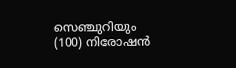സെഞ്ചുറിയും (100) നിരോഷൻ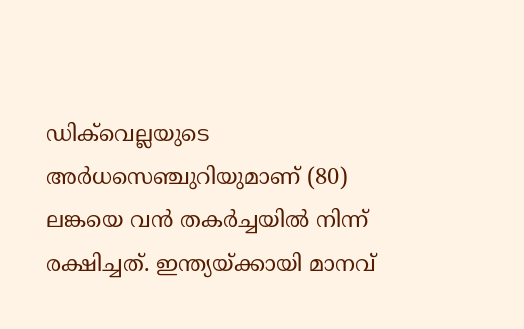ഡിക്‌വെല്ലയുടെ അർധസെഞ്ചുറിയുമാണ് (80) ലങ്കയെ വൻ തകർച്ചയിൽ നിന്ന് രക്ഷിച്ചത്. ഇന്ത്യയ്ക്കായി മാനവ്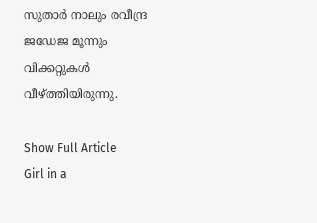സുതാർ നാലും രവീന്ദ്ര ജഡേജ മൂന്നും വിക്കറ്റുകൾ വീഴ്ത്തിയിരുന്നു.

Show Full Article
Girl in a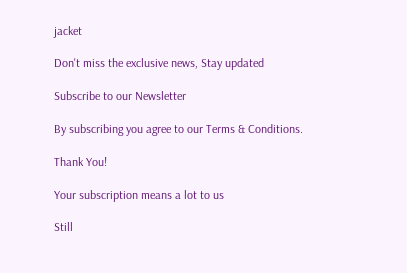jacket

Don't miss the exclusive news, Stay updated

Subscribe to our Newsletter

By subscribing you agree to our Terms & Conditions.

Thank You!

Your subscription means a lot to us

Still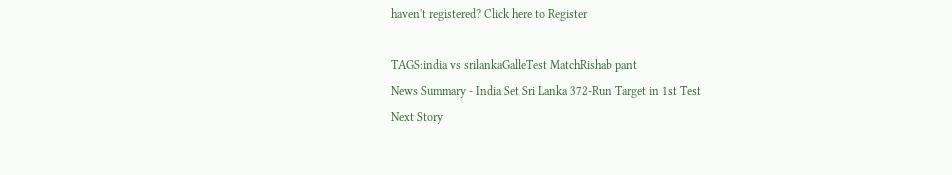haven't registered? Click here to Register

TAGS:india vs srilankaGalleTest MatchRishab pant
News Summary - India Set Sri Lanka 372-Run Target in 1st Test
Next Story